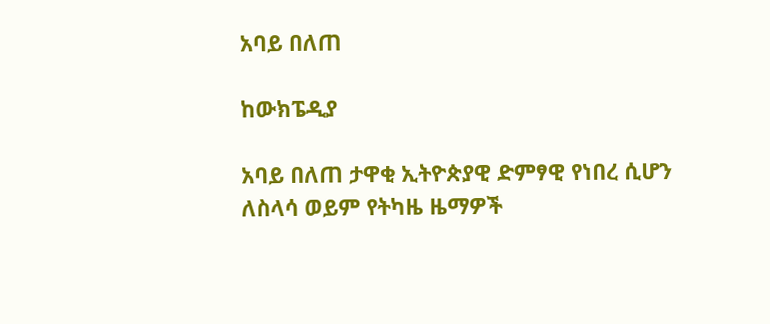አባይ በለጠ

ከውክፔዲያ

አባይ በለጠ ታዋቂ ኢትዮጵያዊ ድምፃዊ የነበረ ሲሆን ለስላሳ ወይም የትካዜ ዜማዎች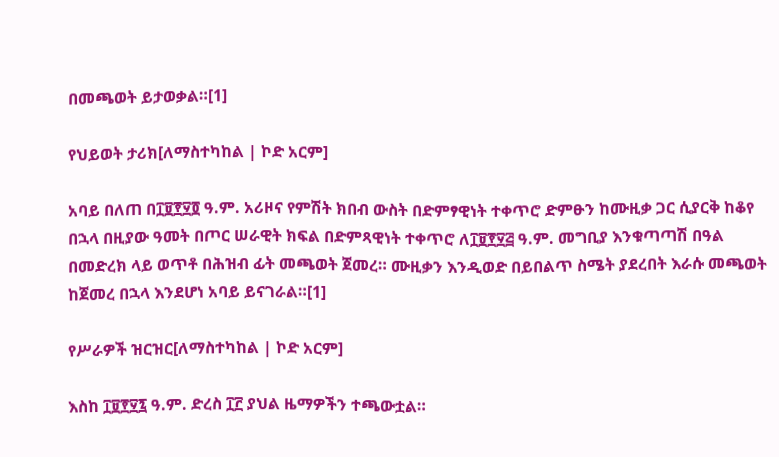በመጫወት ይታወቃል።[1]

የህይወት ታሪክ[ለማስተካከል | ኮድ አርም]

አባይ በለጠ በ፲፱፻፶፬ ዓ.ም. አሪዞና የምሽት ክበብ ውስት በድምፃዊነት ተቀጥሮ ድምፁን ከሙዚቃ ጋር ሲያርቅ ከቆየ በኋላ በዚያው ዓመት በጦር ሠራዊት ክፍል በድምጻዊነት ተቀጥሮ ለ፲፱፻፶፭ ዓ.ም. መግቢያ እንቁጣጣሽ በዓል በመድረክ ላይ ወጥቶ በሕዝብ ፊት መጫወት ጀመረ። ሙዚቃን እንዲወድ በይበልጥ ስሜት ያደረበት እራሱ መጫወት ከጀመረ በኋላ እንደሆነ አባይ ይናገራል።[1]

የሥራዎች ዝርዝር[ለማስተካከል | ኮድ አርም]

እስከ ፲፱፻፶፯ ዓ.ም. ድረስ ፲፫ ያህል ዜማዎችን ተጫውቷል።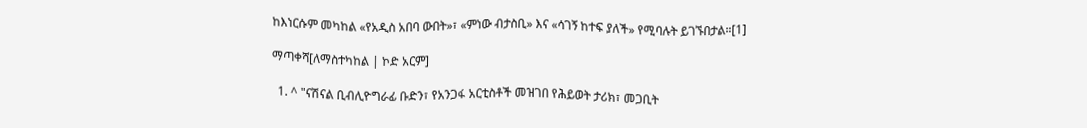ከእነርሱም መካከል «የአዲስ አበባ ውበት»፣ «ምነው ብታስቢ» እና «ሳገኝ ከተፍ ያለች» የሚባሉት ይገኙበታል።[1]

ማጣቀሻ[ለማስተካከል | ኮድ አርም]

  1. ^ "ናሽናል ቢብሊዮግራፊ ቡድን፣ የአንጋፋ አርቲስቶች መዝገበ የሕይወት ታሪክ፣ መጋቢት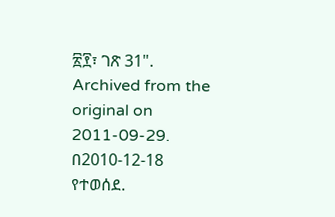፳፻፣ ገጽ 31". Archived from the original on 2011-09-29. በ2010-12-18 የተወሰደ.